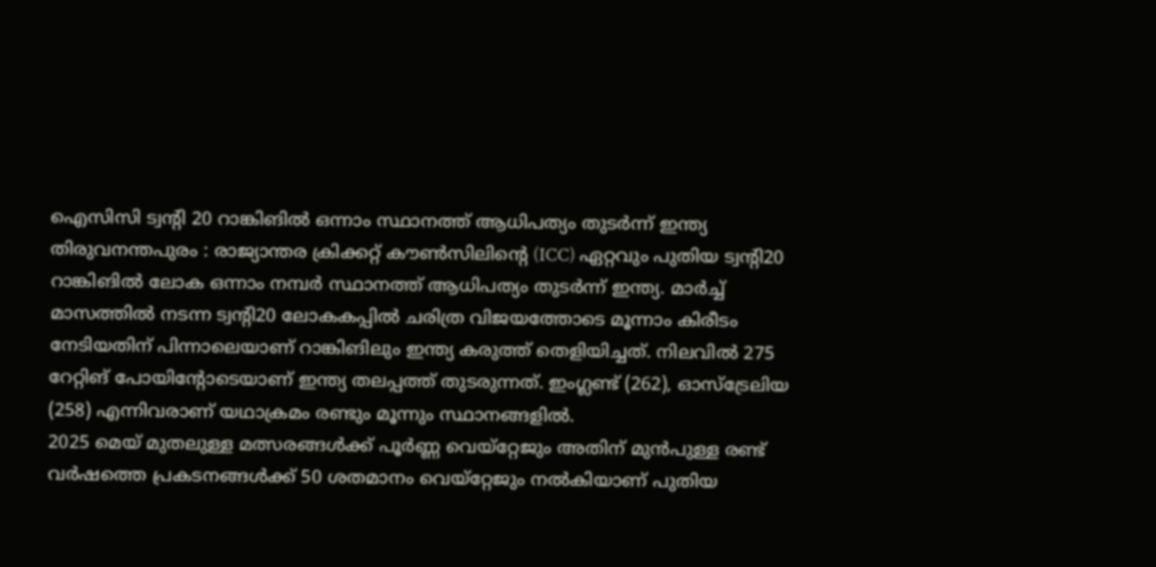ഐസിസി ട്വന്റി 20 റാങ്കിങിൽ ഒന്നാം സ്ഥാനത്ത് ആധിപത്യം തുടർന്ന് ഇന്ത്യ
തിരുവനന്തപുരം : രാജ്യാന്തര ക്രിക്കറ്റ് കൗൺസിലിന്റെ (ICC) ഏറ്റവും പുതിയ ട്വന്റി20 റാങ്കിങിൽ ലോക ഒന്നാം നമ്പർ സ്ഥാനത്ത് ആധിപത്യം തുടർന്ന് ഇന്ത്യ. മാർച്ച് മാസത്തിൽ നടന്ന ട്വന്റി20 ലോകകപ്പിൽ ചരിത്ര വിജയത്തോടെ മൂന്നാം കിരീടം നേടിയതിന് പിന്നാലെയാണ് റാങ്കിങിലും ഇന്ത്യ കരുത്ത് തെളിയിച്ചത്. നിലവിൽ 275 റേറ്റിങ് പോയിന്റോടെയാണ് ഇന്ത്യ തലപ്പത്ത് തുടരുന്നത്. ഇംഗ്ലണ്ട് (262), ഓസ്ട്രേലിയ (258) എന്നിവരാണ് യഥാക്രമം രണ്ടും മൂന്നും സ്ഥാനങ്ങളിൽ.
2025 മെയ് മുതലുള്ള മത്സരങ്ങൾക്ക് പൂർണ്ണ വെയ്റ്റേജും അതിന് മുൻപുള്ള രണ്ട് വർഷത്തെ പ്രകടനങ്ങൾക്ക് 50 ശതമാനം വെയ്റ്റേജും നൽകിയാണ് പുതിയ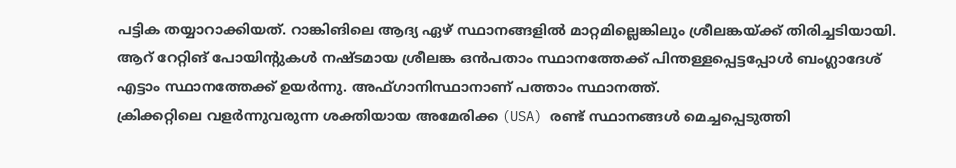പട്ടിക തയ്യാറാക്കിയത്. റാങ്കിങിലെ ആദ്യ ഏഴ് സ്ഥാനങ്ങളിൽ മാറ്റമില്ലെങ്കിലും ശ്രീലങ്കയ്ക്ക് തിരിച്ചടിയായി. ആറ് റേറ്റിങ് പോയിന്റുകൾ നഷ്ടമായ ശ്രീലങ്ക ഒൻപതാം സ്ഥാനത്തേക്ക് പിന്തള്ളപ്പെട്ടപ്പോൾ ബംഗ്ലാദേശ് എട്ടാം സ്ഥാനത്തേക്ക് ഉയർന്നു. അഫ്ഗാനിസ്ഥാനാണ് പത്താം സ്ഥാനത്ത്.
ക്രിക്കറ്റിലെ വളർന്നുവരുന്ന ശക്തിയായ അമേരിക്ക (USA) രണ്ട് സ്ഥാനങ്ങൾ മെച്ചപ്പെടുത്തി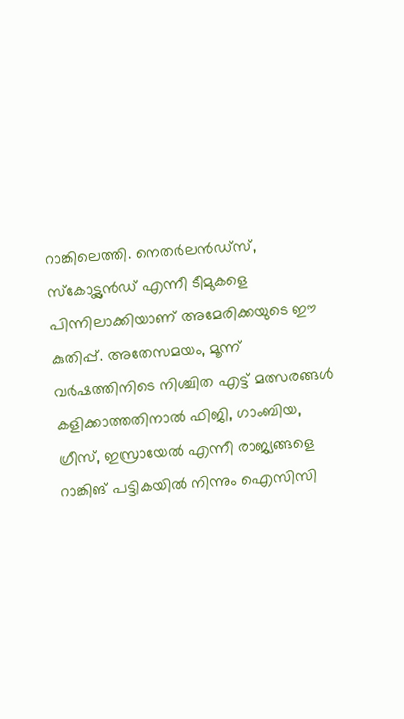റാങ്കിലെത്തി. നെതർലൻഡ്സ്, സ്കോട്ട്ലൻഡ് എന്നീ ടീമുകളെ പിന്നിലാക്കിയാണ് അമേരിക്കയുടെ ഈ കുതിപ്പ്. അതേസമയം, മൂന്ന് വർഷത്തിനിടെ നിശ്ചിത എട്ട് മത്സരങ്ങൾ കളിക്കാത്തതിനാൽ ഫിജി, ഗാംബിയ, ഗ്രീസ്, ഇസ്രായേൽ എന്നീ രാജ്യങ്ങളെ റാങ്കിങ് പട്ടികയിൽ നിന്നും ഐസിസി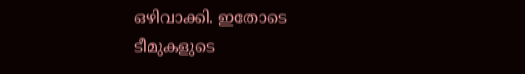ഒഴിവാക്കി. ഇതോടെ ടീമുകളുടെ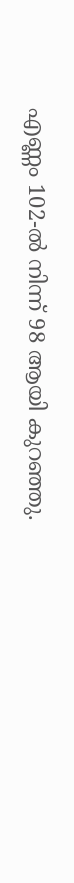എണ്ണം 102-ൽ നിന്ന് 98 ആയി കുറഞ്ഞു.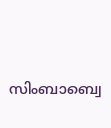സിംബാബ്വെ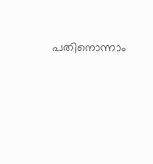പതിനൊന്നാം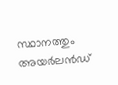സ്ഥാനത്തും അയർലൻഡ്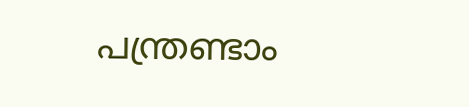പന്ത്രണ്ടാം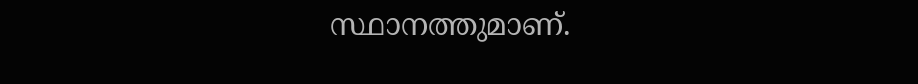സ്ഥാനത്തുമാണ്.